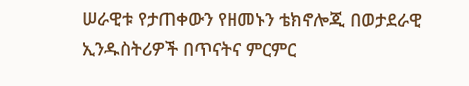ሠራዊቱ የታጠቀውን የዘመኑን ቴክኖሎጂ በወታደራዊ ኢንዱስትሪዎች በጥናትና ምርምር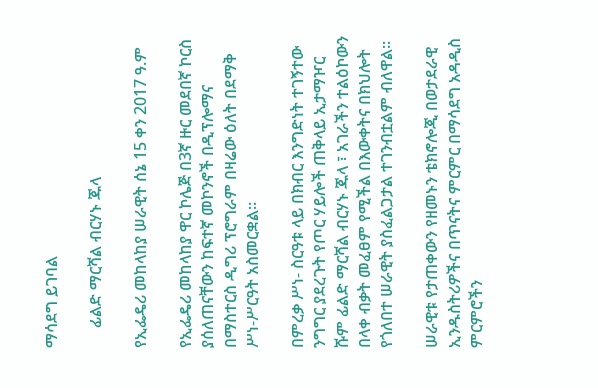ማሳደግ ይገባል

     ፊልድ ማርሻል ብርሃኑ ጁላ

የኢፌዴሪ መከላከያ ሠራዊት ሰኔ 15 ቀን 2017 ዓ.ም

የኢፌዴሪ መከላከያ ዋር ኮሌጅ በ3ኛ ዙር መደበኛ ኮርስ ያሰለጠናቸውን ከፍተኛ መኮንኖች በዲፕሎማና በማስተርስ ዲግሪ ፕሮግራም በዛሬው ዕለት በደማቅ ሥነ-ሥርዓት አስመርቋል።

በምረቃ ሥነ- ስርዓቱ ላይ በክብር እንግድነት ተገኝተው ንግግር ያደረጉት የጦር ሃይሎች ጠቅላይ ኢታማዦር ሹም ፊልድ ማርሻል ብርሃኑ ጁላ ፣ አገራችን ተልዕኮውን በላቀ ብቃት መፈፀም የሚችል በእውቀትና በክህሎት  የጎለበተ ሠራዊት ያስፈልጋታል ተገንብቷልም ብለዋል።

ሠራዊቱ የታጠቀውን የዘመኑን ቴክኖሎጂ በወታደራዊ ኢንዱስትሪዎችና በጥናትና ምርምር በማሳደግ አዳዲስ ምርምሮችን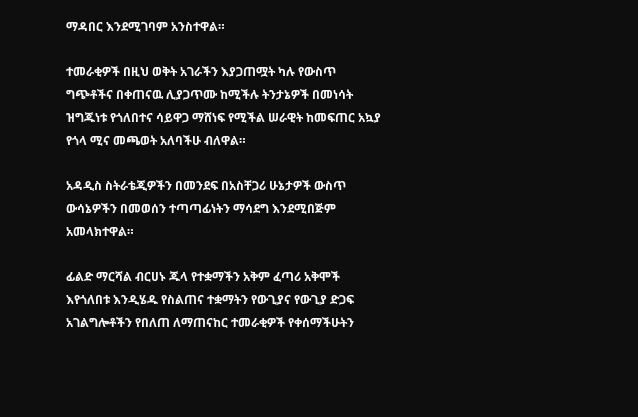ማዳበር እንደሚገባም አንስተዋል።

ተመራቂዎች በዚህ ወቅት አገራችን እያጋጠሟት ካሉ የውስጥ ግጭቶችና በቀጠናዉ ሊያጋጥሙ ከሚችሉ ትንታኔዎች በመነሳት ዝግጁነቱ የጎለበተና ሳይዋጋ ማሸነፍ የሚችል ሠራዊት ከመፍጠር አኳያ የጎላ ሚና መጫወት አለባችሁ ብለዋል።

አዳዲስ ስትራቴጂዎችን በመንደፍ በአስቸጋሪ ሁኔታዎች ውስጥ ውሳኔዎችን በመወሰን ተጣጣፊነትን ማሳደግ እንደሚበጅም አመላክተዋል።

ፊልድ ማርሻል ብርሀኑ ጁላ የተቋማችን አቅም ፈጣሪ አቅሞች እየጎለበቱ እንዲሄዱ የስልጠና ተቋማትን የውጊያና የውጊያ ድጋፍ አገልግሎቶችን የበለጠ ለማጠናከር ተመራቂዎች የቀሰማችሁትን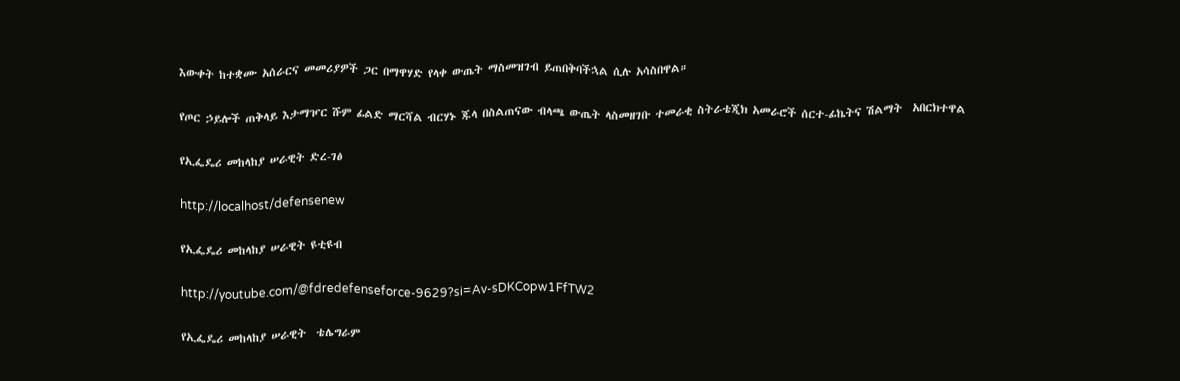እውቀት ከተቋሙ አሰራርና መመሪያዎች ጋር በማዋሃድ የላቀ ውጤት ማስመዝገብ ይጠበቅባችኋል ሲሉ አሳስበዋል።

የጦር ኃይሎች ጠቅላይ እታማዦር ሹም ፊልድ ማርሻል ብርሃኑ ጁላ በስልጠናው ብላጫ ውጤት ላስመዘገቡ ተመራቂ ስትራቴጂክ አመራሮች ሰርተ-ፊኬትና ሽልማት  አበርክተዋል

የኢፌዴሪ መከላከያ ሠራዊት ድረ-ገፅ

http://localhost/defensenew

የኢፌዴሪ መከላከያ ሠራዊት ዩቲዩብ

http://youtube.com/@fdredefenseforce-9629?si=Av-sDKCopw1FfTW2

የኢፌዴሪ መከላከያ ሠራዊት  ቴሌግራም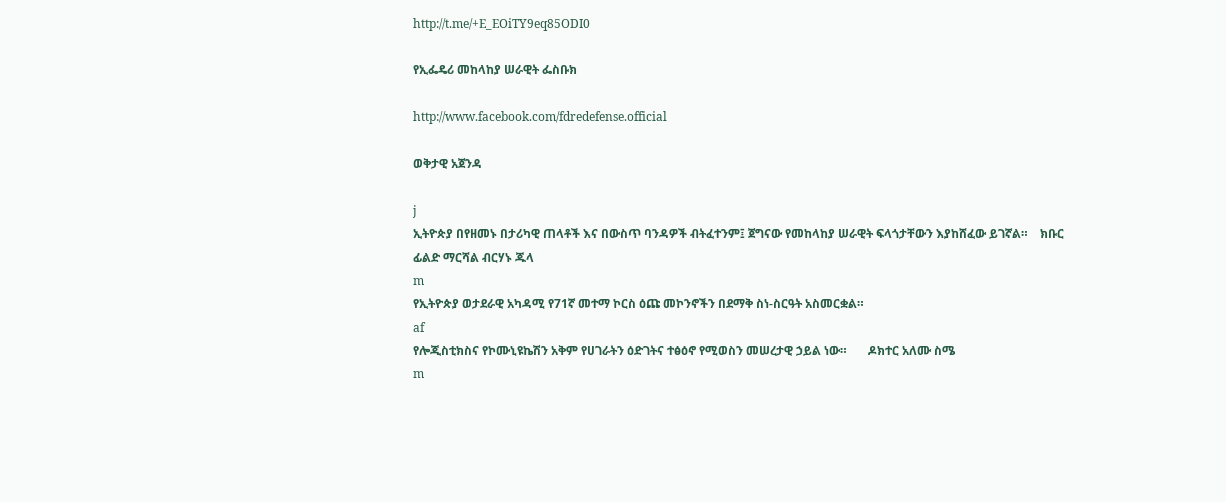http://t.me/+E_EOiTY9eq85ODI0

የኢፌዴሪ መከላከያ ሠራዊት ፌስቡክ

http://www.facebook.com/fdredefense.official

ወቅታዊ አጀንዳ

j
ኢትዮጵያ በየዘመኑ በታሪካዊ ጠላቶች እና በውስጥ ባንዳዎች ብትፈተንም፤ ጀግናው የመከላከያ ሠራዊት ፍላጎታቸውን እያከሸፈው ይገኛል።    ክቡር ፊልድ ማርሻል ብርሃኑ ጁላ
m
የኢትዮጵያ ወታደራዊ አካዳሚ የ71ኛ መተማ ኮርስ ዕጩ መኮንኖችን በደማቅ ስነ-ስርዓት አስመርቋል።
af
የሎጂስቲክስና የኮሙኒዩኬሽን አቅም የሀገራትን ዕድገትና ተፅዕኖ የሚወስን መሠረታዊ ኃይል ነው።       ዶክተር አለሙ ስሜ
m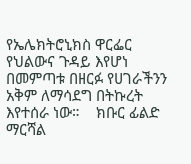የኤሌክትሮኒክስ ዋርፌር የህልውና ጉዳይ እየሆነ በመምጣቱ በዘርፉ የሀገራችንን አቅም ለማሳደግ በትኩረት እየተሰራ ነው።    ክቡር ፊልድ ማርሻል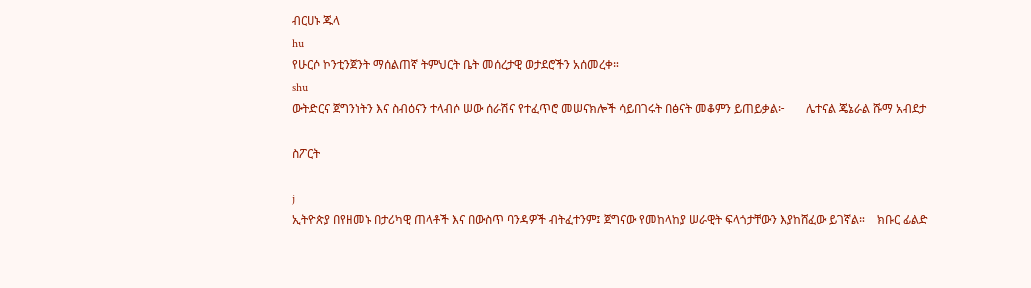ብርሀኑ ጁላ
hu
የሁርሶ ኮንቲንጀንት ማሰልጠኛ ትምህርት ቤት መሰረታዊ ወታደሮችን አሰመረቀ።
shu
ውትድርና ጀግንነትን እና ስብዕናን ተላብሶ ሠው ሰራሽና የተፈጥሮ መሠናክሎች ሳይበገሩት በፅናት መቆምን ይጠይቃል፦       ሌተናል ጄኔራል ሹማ አብደታ

ስፖርት

j
ኢትዮጵያ በየዘመኑ በታሪካዊ ጠላቶች እና በውስጥ ባንዳዎች ብትፈተንም፤ ጀግናው የመከላከያ ሠራዊት ፍላጎታቸውን እያከሸፈው ይገኛል።    ክቡር ፊልድ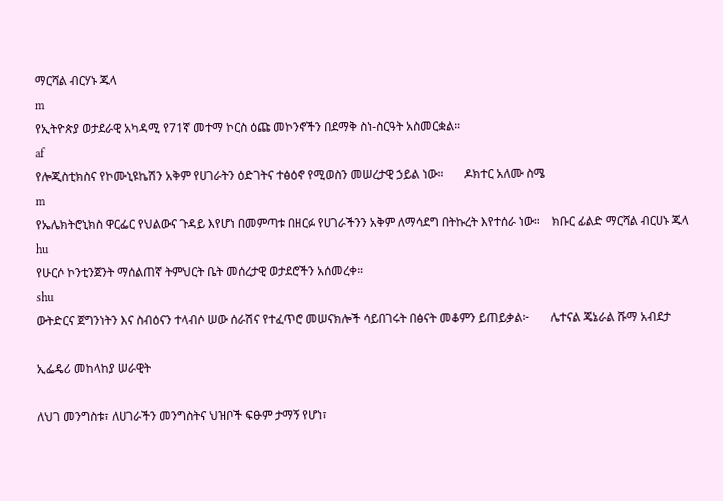ማርሻል ብርሃኑ ጁላ
m
የኢትዮጵያ ወታደራዊ አካዳሚ የ71ኛ መተማ ኮርስ ዕጩ መኮንኖችን በደማቅ ስነ-ስርዓት አስመርቋል።
af
የሎጂስቲክስና የኮሙኒዩኬሽን አቅም የሀገራትን ዕድገትና ተፅዕኖ የሚወስን መሠረታዊ ኃይል ነው።       ዶክተር አለሙ ስሜ
m
የኤሌክትሮኒክስ ዋርፌር የህልውና ጉዳይ እየሆነ በመምጣቱ በዘርፉ የሀገራችንን አቅም ለማሳደግ በትኩረት እየተሰራ ነው።    ክቡር ፊልድ ማርሻል ብርሀኑ ጁላ
hu
የሁርሶ ኮንቲንጀንት ማሰልጠኛ ትምህርት ቤት መሰረታዊ ወታደሮችን አሰመረቀ።
shu
ውትድርና ጀግንነትን እና ስብዕናን ተላብሶ ሠው ሰራሽና የተፈጥሮ መሠናክሎች ሳይበገሩት በፅናት መቆምን ይጠይቃል፦       ሌተናል ጄኔራል ሹማ አብደታ

ኢፌዴሪ መከላከያ ሠራዊት

ለህገ መንግስቱ፣ ለሀገራችን መንግስትና ህዝቦች ፍፁም ታማኝ የሆነ፣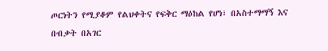ጦርነትን የሚያቆም የልህቀትና የፍቅር ማዕከል የሆነ፣ በአስተማማኝ እና በብቃት በአገር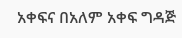አቀፍና በአለም አቀፍ ግዳጅ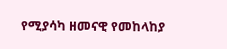የሚያሳካ ዘመናዊ የመከላከያ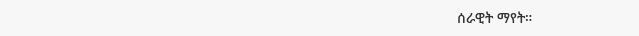ሰራዊት ማየት።